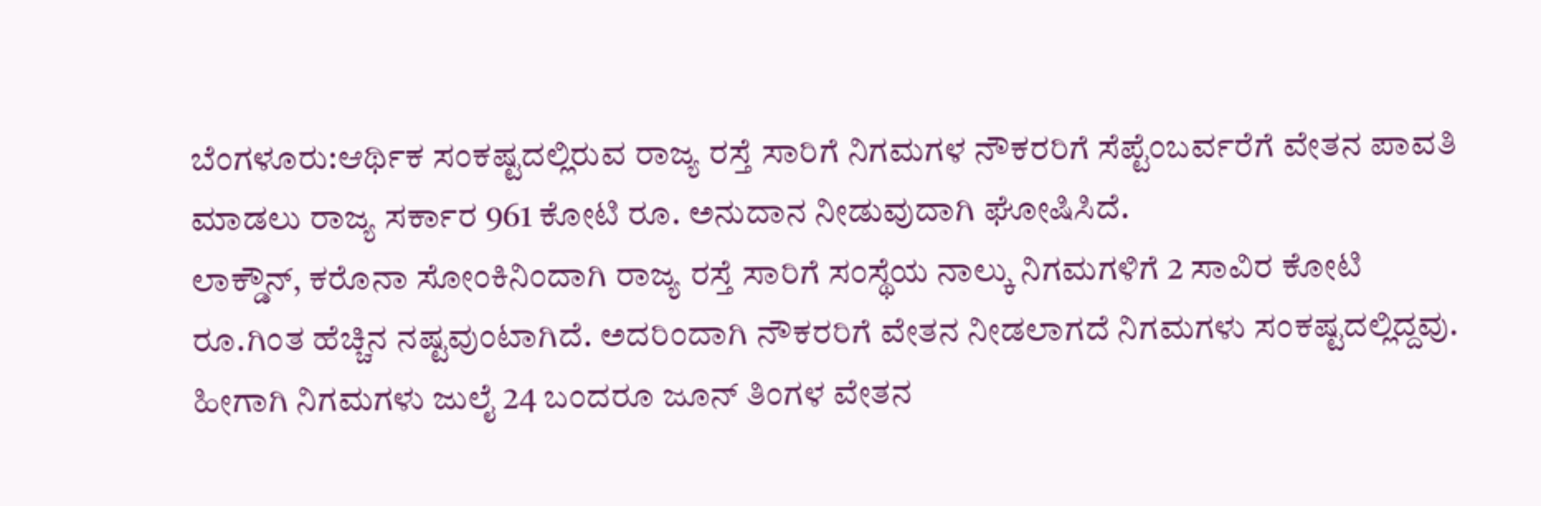ಬೆಂಗಳೂರು:ಆರ್ಥಿಕ ಸಂಕಷ್ಟದಲ್ಲಿರುವ ರಾಜ್ಯ ರಸ್ತೆ ಸಾರಿಗೆ ನಿಗಮಗಳ ನೌಕರರಿಗೆ ಸೆಪ್ಟೆಂಬರ್ವರೆಗೆ ವೇತನ ಪಾವತಿ ಮಾಡಲು ರಾಜ್ಯ ಸರ್ಕಾರ 961 ಕೋಟಿ ರೂ. ಅನುದಾನ ನೀಡುವುದಾಗಿ ಘೋಷಿಸಿದೆ.
ಲಾಕ್ಡೌನ್, ಕರೊನಾ ಸೋಂಕಿನಿಂದಾಗಿ ರಾಜ್ಯ ರಸ್ತೆ ಸಾರಿಗೆ ಸಂಸ್ಥೆಯ ನಾಲ್ಕು ನಿಗಮಗಳಿಗೆ 2 ಸಾವಿರ ಕೋಟಿ ರೂ.ಗಿಂತ ಹೆಚ್ಚಿನ ನಷ್ಟವುಂಟಾಗಿದೆ. ಅದರಿಂದಾಗಿ ನೌಕರರಿಗೆ ವೇತನ ನೀಡಲಾಗದೆ ನಿಗಮಗಳು ಸಂಕಷ್ಟದಲ್ಲಿದ್ದವು. ಹೀಗಾಗಿ ನಿಗಮಗಳು ಜುಲೈ 24 ಬಂದರೂ ಜೂನ್ ತಿಂಗಳ ವೇತನ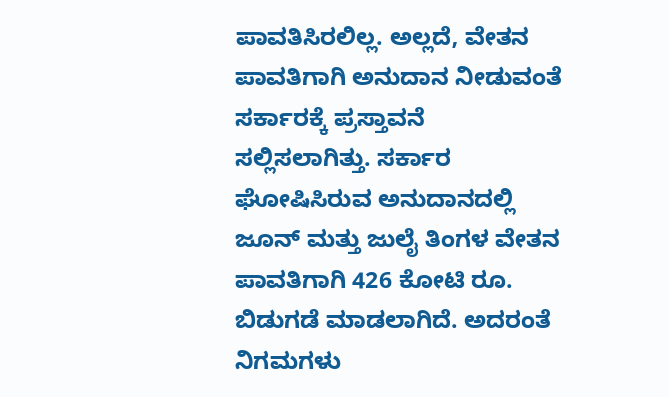ಪಾವತಿಸಿರಲಿಲ್ಲ. ಅಲ್ಲದೆ, ವೇತನ ಪಾವತಿಗಾಗಿ ಅನುದಾನ ನೀಡುವಂತೆ ಸರ್ಕಾರಕ್ಕೆ ಪ್ರಸ್ತಾವನೆ ಸಲ್ಲಿಸಲಾಗಿತ್ತು. ಸರ್ಕಾರ ಘೋಷಿಸಿರುವ ಅನುದಾನದಲ್ಲಿ ಜೂನ್ ಮತ್ತು ಜುಲೈ ತಿಂಗಳ ವೇತನ ಪಾವತಿಗಾಗಿ 426 ಕೋಟಿ ರೂ. ಬಿಡುಗಡೆ ಮಾಡಲಾಗಿದೆ. ಅದರಂತೆ ನಿಗಮಗಳು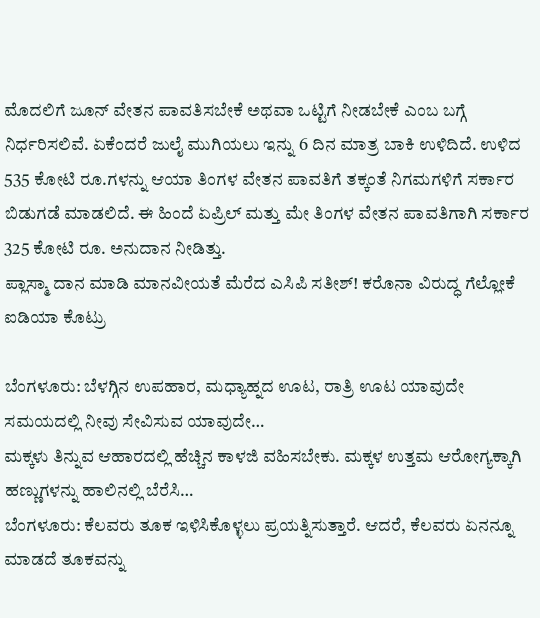ಮೊದಲಿಗೆ ಜೂನ್ ವೇತನ ಪಾವತಿಸಬೇಕೆ ಅಥವಾ ಒಟ್ಟಿಗೆ ನೀಡಬೇಕೆ ಎಂಬ ಬಗ್ಗೆ ನಿರ್ಧರಿಸಲಿವೆ. ಏಕೆಂದರೆ ಜುಲೈ ಮುಗಿಯಲು ಇನ್ನು 6 ದಿನ ಮಾತ್ರ ಬಾಕಿ ಉಳಿದಿದೆ. ಉಳಿದ 535 ಕೋಟಿ ರೂ.ಗಳನ್ನು ಆಯಾ ತಿಂಗಳ ವೇತನ ಪಾವತಿಗೆ ತಕ್ಕಂತೆ ನಿಗಮಗಳಿಗೆ ಸರ್ಕಾರ ಬಿಡುಗಡೆ ಮಾಡಲಿದೆ. ಈ ಹಿಂದೆ ಏಪ್ರಿಲ್ ಮತ್ತು ಮೇ ತಿಂಗಳ ವೇತನ ಪಾವತಿಗಾಗಿ ಸರ್ಕಾರ 325 ಕೋಟಿ ರೂ. ಅನುದಾನ ನೀಡಿತ್ತು.
ಪ್ಲಾಸ್ಮಾ ದಾನ ಮಾಡಿ ಮಾನವೀಯತೆ ಮೆರೆದ ಎಸಿಪಿ ಸತೀಶ್! ಕರೊನಾ ವಿರುದ್ಧ ಗೆಲ್ಲೋಕೆ ಐಡಿಯಾ ಕೊಟ್ರು

ಬೆಂಗಳೂರು: ಬೆಳಗ್ಗಿನ ಉಪಹಾರ, ಮಧ್ಯಾಹ್ನದ ಊಟ, ರಾತ್ರಿ ಊಟ ಯಾವುದೇ ಸಮಯದಲ್ಲಿ ನೀವು ಸೇವಿಸುವ ಯಾವುದೇ…
ಮಕ್ಕಳು ತಿನ್ನುವ ಆಹಾರದಲ್ಲಿ ಹೆಚ್ಚಿನ ಕಾಳಜಿ ವಹಿಸಬೇಕು. ಮಕ್ಕಳ ಉತ್ತಮ ಆರೋಗ್ಯಕ್ಕಾಗಿ ಹಣ್ಣುಗಳನ್ನು ಹಾಲಿನಲ್ಲಿ ಬೆರೆಸಿ…
ಬೆಂಗಳೂರು: ಕೆಲವರು ತೂಕ ಇಳಿಸಿಕೊಳ್ಳಲು ಪ್ರಯತ್ನಿಸುತ್ತಾರೆ. ಆದರೆ, ಕೆಲವರು ಏನನ್ನೂ ಮಾಡದೆ ತೂಕವನ್ನು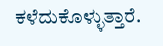ಕಳೆದುಕೊಳ್ಳುತ್ತಾರೆ.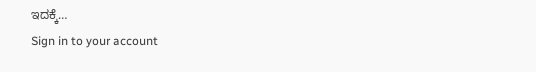ಇದಕ್ಕೆ…
Sign in to your account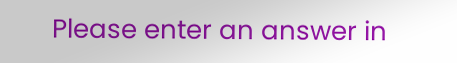Please enter an answer in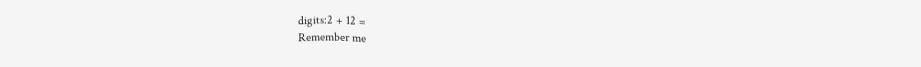digits:2 + 12 =
Remember me